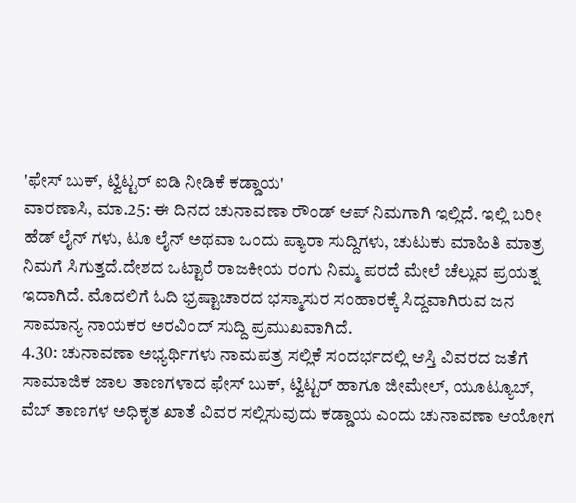'ಫೇಸ್ ಬುಕ್, ಟ್ವಿಟ್ಟರ್ ಐಡಿ ನೀಡಿಕೆ ಕಡ್ಡಾಯ'
ವಾರಣಾಸಿ, ಮಾ.25: ಈ ದಿನದ ಚುನಾವಣಾ ರೌಂಡ್ ಆಪ್ ನಿಮಗಾಗಿ ಇಲ್ಲಿದೆ. ಇಲ್ಲಿ ಬರೀ ಹೆಡ್ ಲೈನ್ ಗಳು, ಟೂ ಲೈನ್ ಅಥವಾ ಒಂದು ಪ್ಯಾರಾ ಸುದ್ದಿಗಳು, ಚುಟುಕು ಮಾಹಿತಿ ಮಾತ್ರ ನಿಮಗೆ ಸಿಗುತ್ತದೆ.ದೇಶದ ಒಟ್ಟಾರೆ ರಾಜಕೀಯ ರಂಗು ನಿಮ್ಮ ಪರದೆ ಮೇಲೆ ಚೆಲ್ಲುವ ಪ್ರಯತ್ನ ಇದಾಗಿದೆ. ಮೊದಲಿಗೆ ಓದಿ ಭ್ರಷ್ಟಾಚಾರದ ಭಸ್ಮಾಸುರ ಸಂಹಾರಕ್ಕೆ ಸಿದ್ದವಾಗಿರುವ ಜನ ಸಾಮಾನ್ಯ ನಾಯಕರ ಅರವಿಂದ್ ಸುದ್ದಿ ಪ್ರಮುಖವಾಗಿದೆ.
4.30: ಚುನಾವಣಾ ಅಭ್ಯರ್ಥಿಗಳು ನಾಮಪತ್ರ ಸಲ್ಲಿಕೆ ಸಂದರ್ಭದಲ್ಲಿ ಆಸ್ತಿ ವಿವರದ ಜತೆಗೆ ಸಾಮಾಜಿಕ ಜಾಲ ತಾಣಗಳಾದ ಫೇಸ್ ಬುಕ್, ಟ್ವಿಟ್ಟರ್ ಹಾಗೂ ಜೀಮೇಲ್, ಯೂಟ್ಯೂಬ್, ವೆಬ್ ತಾಣಗಳ ಅಧಿಕೃತ ಖಾತೆ ವಿವರ ಸಲ್ಲಿಸುವುದು ಕಡ್ಡಾಯ ಎಂದು ಚುನಾವಣಾ ಆಯೋಗ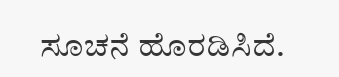ಸೂಚನೆ ಹೊರಡಿಸಿದೆ.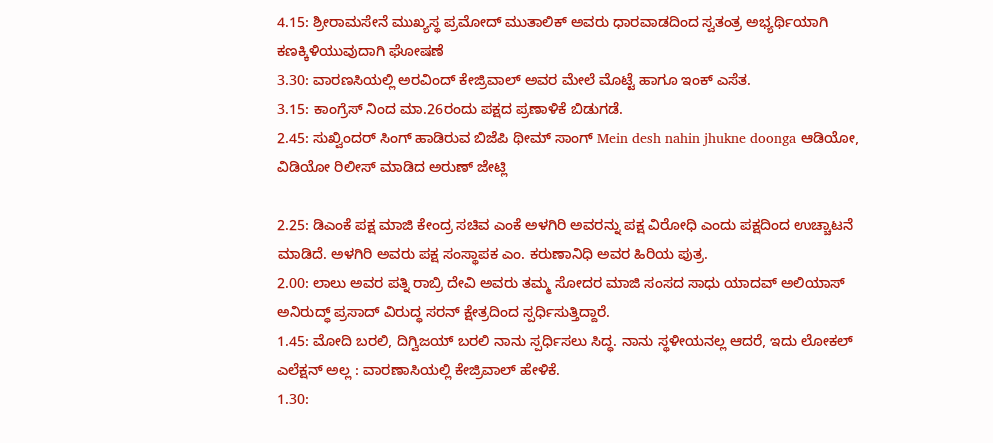4.15: ಶ್ರೀರಾಮಸೇನೆ ಮುಖ್ಯಸ್ಥ ಪ್ರಮೋದ್ ಮುತಾಲಿಕ್ ಅವರು ಧಾರವಾಡದಿಂದ ಸ್ವತಂತ್ರ ಅಭ್ಯರ್ಥಿಯಾಗಿ ಕಣಕ್ಕಿಳಿಯುವುದಾಗಿ ಘೋಷಣೆ
3.30: ವಾರಣಸಿಯಲ್ಲಿ ಅರವಿಂದ್ ಕೇಜ್ರಿವಾಲ್ ಅವರ ಮೇಲೆ ಮೊಟ್ಟೆ ಹಾಗೂ ಇಂಕ್ ಎಸೆತ.
3.15: ಕಾಂಗ್ರೆಸ್ ನಿಂದ ಮಾ.26ರಂದು ಪಕ್ಷದ ಪ್ರಣಾಳಿಕೆ ಬಿಡುಗಡೆ.
2.45: ಸುಖ್ವಿಂದರ್ ಸಿಂಗ್ ಹಾಡಿರುವ ಬಿಜೆಪಿ ಥೀಮ್ ಸಾಂಗ್ Mein desh nahin jhukne doonga ಆಡಿಯೋ, ವಿಡಿಯೋ ರಿಲೀಸ್ ಮಾಡಿದ ಅರುಣ್ ಜೇಟ್ಲಿ

2.25: ಡಿಎಂಕೆ ಪಕ್ಷ ಮಾಜಿ ಕೇಂದ್ರ ಸಚಿವ ಎಂಕೆ ಅಳಗಿರಿ ಅವರನ್ನು ಪಕ್ಷ ವಿರೋಧಿ ಎಂದು ಪಕ್ಷದಿಂದ ಉಚ್ಚಾಟನೆ ಮಾಡಿದೆ. ಅಳಗಿರಿ ಅವರು ಪಕ್ಷ ಸಂಸ್ಥಾಪಕ ಎಂ. ಕರುಣಾನಿಧಿ ಅವರ ಹಿರಿಯ ಪುತ್ರ.
2.00: ಲಾಲು ಅವರ ಪತ್ನಿ ರಾಬ್ರಿ ದೇವಿ ಅವರು ತಮ್ಮ ಸೋದರ ಮಾಜಿ ಸಂಸದ ಸಾಧು ಯಾದವ್ ಅಲಿಯಾಸ್ ಅನಿರುದ್ಧ್ ಪ್ರಸಾದ್ ವಿರುದ್ಧ ಸರನ್ ಕ್ಷೇತ್ರದಿಂದ ಸ್ಪರ್ಧಿಸುತ್ತಿದ್ದಾರೆ.
1.45: ಮೋದಿ ಬರಲಿ, ದಿಗ್ವಿಜಯ್ ಬರಲಿ ನಾನು ಸ್ಪರ್ಧಿಸಲು ಸಿದ್ಧ. ನಾನು ಸ್ಥಳೀಯನಲ್ಲ ಆದರೆ, ಇದು ಲೋಕಲ್ ಎಲೆಕ್ಷನ್ ಅಲ್ಲ : ವಾರಣಾಸಿಯಲ್ಲಿ ಕೇಜ್ರಿವಾಲ್ ಹೇಳಿಕೆ.
1.30: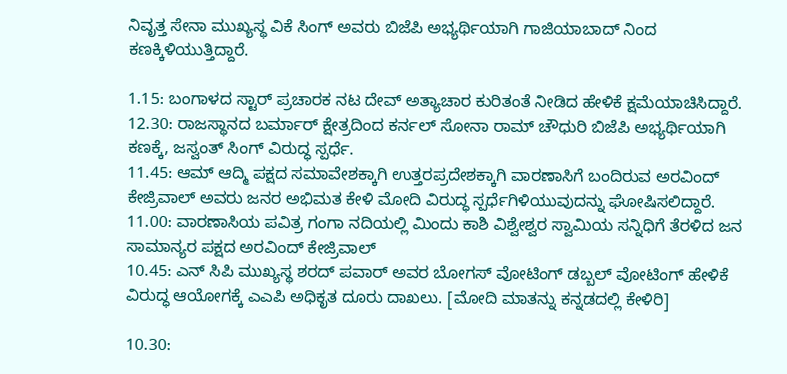ನಿವೃತ್ತ ಸೇನಾ ಮುಖ್ಯಸ್ಥ ವಿಕೆ ಸಿಂಗ್ ಅವರು ಬಿಜೆಪಿ ಅಭ್ಯರ್ಥಿಯಾಗಿ ಗಾಜಿಯಾಬಾದ್ ನಿಂದ ಕಣಕ್ಕಿಳಿಯುತ್ತಿದ್ದಾರೆ.

1.15: ಬಂಗಾಳದ ಸ್ಟಾರ್ ಪ್ರಚಾರಕ ನಟ ದೇವ್ ಅತ್ಯಾಚಾರ ಕುರಿತಂತೆ ನೀಡಿದ ಹೇಳಿಕೆ ಕ್ಷಮೆಯಾಚಿಸಿದ್ದಾರೆ.
12.30: ರಾಜಸ್ಥಾನದ ಬರ್ಮಾರ್ ಕ್ಷೇತ್ರದಿಂದ ಕರ್ನಲ್ ಸೋನಾ ರಾಮ್ ಚೌಧುರಿ ಬಿಜೆಪಿ ಅಭ್ಯರ್ಥಿಯಾಗಿ ಕಣಕ್ಕೆ, ಜಸ್ವಂತ್ ಸಿಂಗ್ ವಿರುದ್ಧ ಸ್ಪರ್ಧೆ.
11.45: ಆಮ್ ಆದ್ಮಿ ಪಕ್ಷದ ಸಮಾವೇಶಕ್ಕಾಗಿ ಉತ್ತರಪ್ರದೇಶಕ್ಕಾಗಿ ವಾರಣಾಸಿಗೆ ಬಂದಿರುವ ಅರವಿಂದ್ ಕೇಜ್ರಿವಾಲ್ ಅವರು ಜನರ ಅಭಿಮತ ಕೇಳಿ ಮೋದಿ ವಿರುದ್ಧ ಸ್ಪರ್ಧೆಗಿಳಿಯುವುದನ್ನು ಘೋಷಿಸಲಿದ್ದಾರೆ.
11.00: ವಾರಣಾಸಿಯ ಪವಿತ್ರ ಗಂಗಾ ನದಿಯಲ್ಲಿ ಮಿಂದು ಕಾಶಿ ವಿಶ್ವೇಶ್ವರ ಸ್ವಾಮಿಯ ಸನ್ನಿಧಿಗೆ ತೆರಳಿದ ಜನ ಸಾಮಾನ್ಯರ ಪಕ್ಷದ ಅರವಿಂದ್ ಕೇಜ್ರಿವಾಲ್
10.45: ಎನ್ ಸಿಪಿ ಮುಖ್ಯಸ್ಥ ಶರದ್ ಪವಾರ್ ಅವರ ಬೋಗಸ್ ವೋಟಿಂಗ್ ಡಬ್ಬಲ್ ವೋಟಿಂಗ್ ಹೇಳಿಕೆ ವಿರುದ್ಧ ಆಯೋಗಕ್ಕೆ ಎಎಪಿ ಅಧಿಕೃತ ದೂರು ದಾಖಲು. [ಮೋದಿ ಮಾತನ್ನು ಕನ್ನಡದಲ್ಲಿ ಕೇಳಿರಿ]

10.30: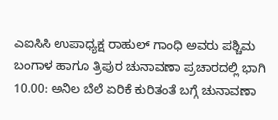ಎಐಸಿಸಿ ಉಪಾಧ್ಯಕ್ಷ ರಾಹುಲ್ ಗಾಂಧಿ ಅವರು ಪಶ್ಚಿಮ ಬಂಗಾಳ ಹಾಗೂ ತ್ರಿಪುರ ಚುನಾವಣಾ ಪ್ರಚಾರದಲ್ಲಿ ಭಾಗಿ
10.00: ಅನಿಲ ಬೆಲೆ ಏರಿಕೆ ಕುರಿತಂತೆ ಬಗ್ಗೆ ಚುನಾವಣಾ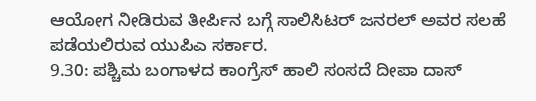ಆಯೋಗ ನೀಡಿರುವ ತೀರ್ಪಿನ ಬಗ್ಗೆ ಸಾಲಿಸಿಟರ್ ಜನರಲ್ ಅವರ ಸಲಹೆ ಪಡೆಯಲಿರುವ ಯುಪಿಎ ಸರ್ಕಾರ.
9.30: ಪಶ್ಚಿಮ ಬಂಗಾಳದ ಕಾಂಗ್ರೆಸ್ ಹಾಲಿ ಸಂಸದೆ ದೀಪಾ ದಾಸ್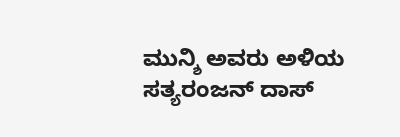ಮುನ್ಶಿ ಅವರು ಅಳಿಯ ಸತ್ಯರಂಜನ್ ದಾಸ್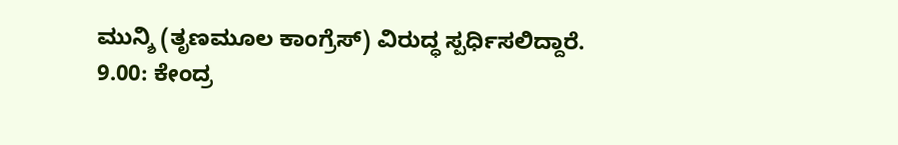ಮುನ್ಶಿ (ತೃಣಮೂಲ ಕಾಂಗ್ರೆಸ್) ವಿರುದ್ಧ ಸ್ಪರ್ಧಿಸಲಿದ್ದಾರೆ.
9.00: ಕೇಂದ್ರ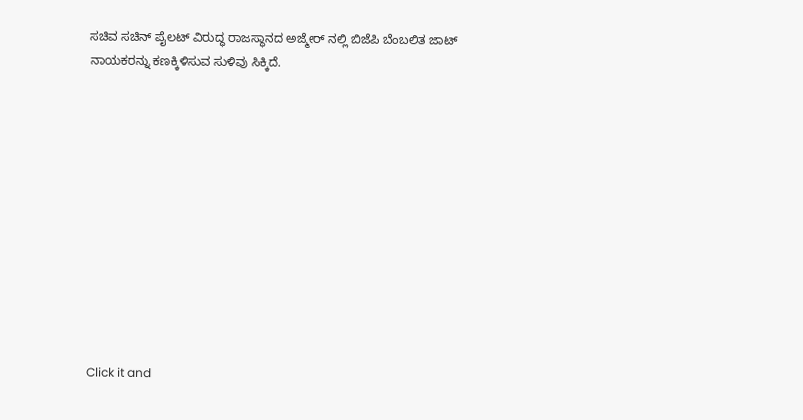ಸಚಿವ ಸಚಿನ್ ಪೈಲಟ್ ವಿರುದ್ಧ ರಾಜಸ್ಥಾನದ ಅಜ್ಮೇರ್ ನಲ್ಲಿ ಬಿಜೆಪಿ ಬೆಂಬಲಿತ ಜಾಟ್ ನಾಯಕರನ್ನು ಕಣಕ್ಕಿಳಿಸುವ ಸುಳಿವು ಸಿಕ್ಕಿದೆ.












Click it and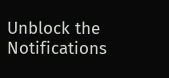Unblock the Notifications